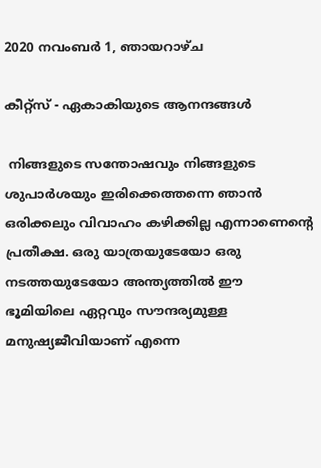2020 നവംബർ 1, ഞായറാഴ്‌ച

കീറ്റ്സ് - ഏകാകിയുടെ ആനന്ദങ്ങൾ

 നിങ്ങളുടെ സന്തോഷവും നിങ്ങളുടെ ശുപാർശയും ഇരിക്കെത്തന്നെ ഞാൻ ഒരിക്കലും വിവാഹം കഴിക്കില്ല എന്നാണെന്റെ പ്രതീക്ഷ. ഒരു യാത്രയുടേയോ ഒരു നടത്തയുടേയോ അന്ത്യത്തിൽ ഈ ഭൂമിയിലെ ഏറ്റവും സൗന്ദര്യമുള്ള മനുഷ്യജീവിയാണ്‌ എന്നെ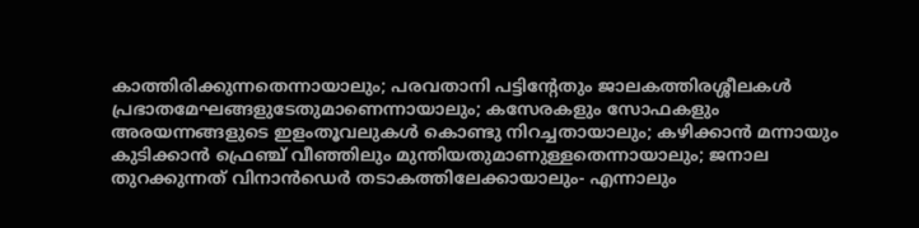കാത്തിരിക്കുന്നതെന്നായാലും; പരവതാനി പട്ടിന്റേതും ജാലകത്തിരശ്ശീലകൾ പ്രഭാതമേഘങ്ങളുടേതുമാണെന്നായാലും; കസേരകളും സോഫകളും അരയന്നങ്ങളുടെ ഇളംതൂവലുകൾ കൊണ്ടു നിറച്ചതായാലും; കഴിക്കാൻ മന്നായും കുടിക്കാൻ ഫ്രെഞ്ച് വീഞ്ഞിലും മുന്തിയതുമാണുള്ളതെന്നായാലും; ജനാല തുറക്കുന്നത് വിനാൻഡെർ തടാകത്തിലേക്കായാലും- എന്നാലും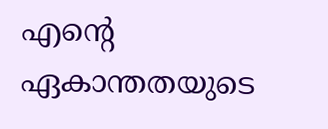എന്റെ ഏകാന്തതയുടെ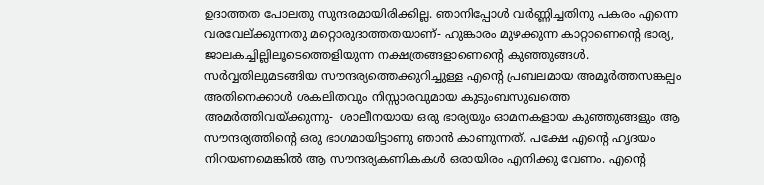ഉദാത്തത പോലതു സുന്ദരമായിരിക്കില്ല. ഞാനിപ്പോൾ വർണ്ണിച്ചതിനു പകരം എന്നെ വരവേല്ക്കുന്നതു മറ്റൊരുദാത്തതയാണ്‌- ഹുങ്കാരം മുഴക്കുന്ന കാറ്റാണെന്റെ ഭാര്യ, ജാലകച്ചില്ലിലൂടെത്തെളിയുന്ന നക്ഷത്രങ്ങളാണെന്റെ കുഞ്ഞുങ്ങൾ. സർവ്വതിലുമടങ്ങിയ സൗന്ദര്യത്തെക്കുറിച്ചുള്ള എന്റെ പ്രബലമായ അമൂർത്തസങ്കല്പം അതിനെക്കാൾ ശകലിതവും നിസ്സാരവുമായ കുടുംബസുഖത്തെ അമർത്തിവയ്ക്കുന്നു-  ശാലീനയായ ഒരു ഭാര്യയും ഓമനകളായ കുഞ്ഞുങ്ങളും ആ സൗന്ദര്യത്തിന്റെ ഒരു ഭാഗമായിട്ടാണു ഞാൻ കാണുന്നത്. പക്ഷേ എന്റെ ഹൃദയം നിറയണമെങ്കിൽ ആ സൗന്ദര്യകണികകൾ ഒരായിരം എനിക്കു വേണം. എന്റെ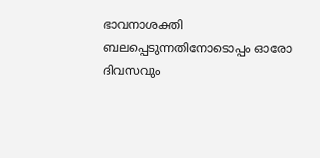ഭാവനാശക്തി ബലപ്പെടുന്നതിനോടൊപ്പം ഓരോ ദിവസവും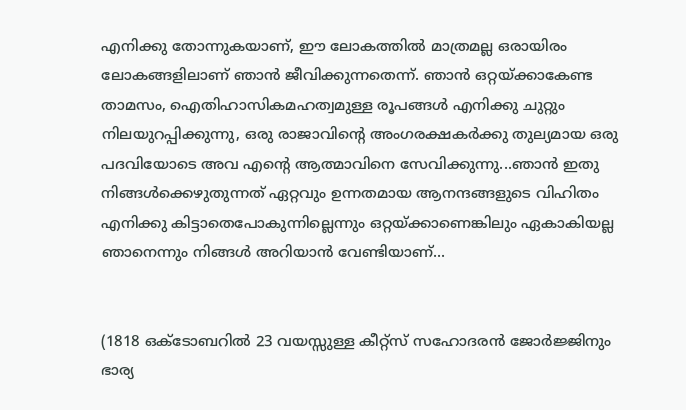എനിക്കു തോന്നുകയാണ്‌, ഈ ലോകത്തിൽ മാത്രമല്ല ഒരായിരം ലോകങ്ങളിലാണ്‌ ഞാൻ ജീവിക്കുന്നതെന്ന്. ഞാൻ ഒറ്റയ്ക്കാകേണ്ട താമസം, ഐതിഹാസികമഹത്വമുള്ള രൂപങ്ങൾ എനിക്കു ചുറ്റും നിലയുറപ്പിക്കുന്നു, ഒരു രാജാവിന്റെ അംഗരക്ഷകർക്കു തുല്യമായ ഒരു പദവിയോടെ അവ എന്റെ ആത്മാവിനെ സേവിക്കുന്നു...ഞാൻ ഇതു നിങ്ങൾക്കെഴുതുന്നത് ഏറ്റവും ഉന്നതമായ ആനന്ദങ്ങളുടെ വിഹിതം എനിക്കു കിട്ടാതെപോകുന്നില്ലെന്നും ഒറ്റയ്ക്കാണെങ്കിലും ഏകാകിയല്ല  ഞാനെന്നും നിങ്ങൾ അറിയാൻ വേണ്ടിയാണ്‌...


(1818 ഒക്ടോബറിൽ 23 വയസ്സുള്ള കീറ്റ്സ് സഹോദരൻ ജോർജ്ജിനും ഭാര്യ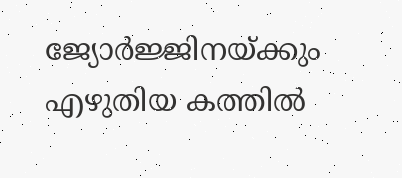ജ്യോർജ്ജിനയ്ക്കും എഴുതിയ കത്തിൽ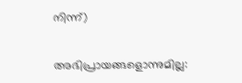നിന്ന്)


അഭിപ്രായങ്ങളൊന്നുമില്ല: